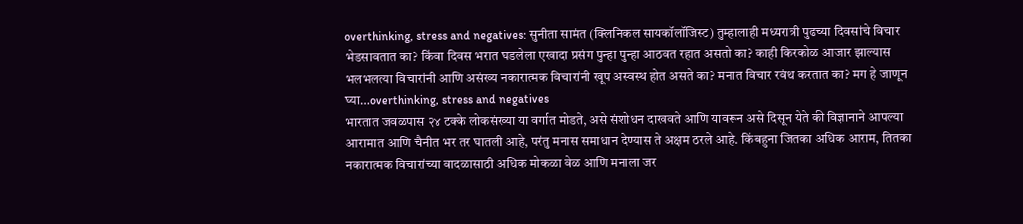overthinking, stress and negatives: सुनीता सामंत (क्लिनिकल सायकॉलॉजिस्ट) तुम्हालाही मध्यरात्री पुढच्या दिवसांचे विचार भेडसावतात का? किंवा दिवस भरात घडलेला एखादा प्रसंग पुन्हा पुन्हा आठवत रहात असतो का? काही किरकोळ आजार झाल्यास भलभलत्या विचारांनी आणि असंख्य नकारात्मक विचारांनी खूप अस्वस्थ होत असते का? मनात विचार रवंथ करतात का? मग हे जाणून घ्या…overthinking, stress and negatives
भारतात जवळपास २४ टक्के लोकसंख्या या वर्गात मोडते, असे संशोधन दाखवते आणि यावरून असे दिसून येते की विज्ञानाने आपल्या आरामात आणि चैनीत भर तर घातली आहे, परंतु मनास समाधान देण्यास ते अक्षम ठरले आहे. किंबहुना जितका अधिक आराम, तितका नकारात्मक विचारांच्या वादळासाठी अधिक मोकळा वेळ आणि मनाला जर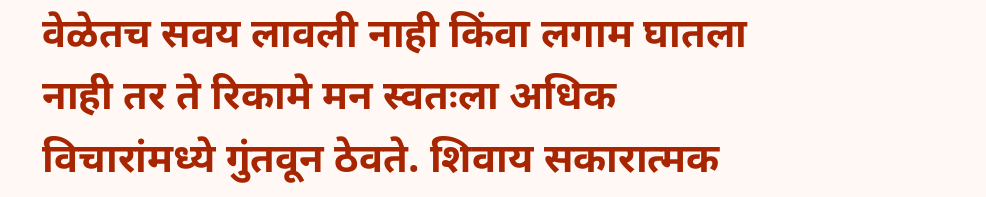वेळेतच सवय लावली नाही किंवा लगाम घातला नाही तर ते रिकामे मन स्वतःला अधिक विचारांमध्ये गुंतवून ठेवते. शिवाय सकारात्मक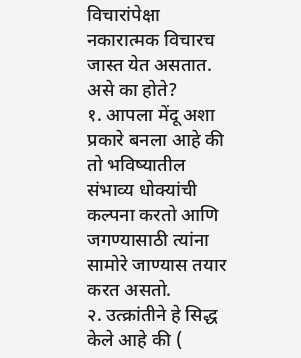विचारांपेक्षा नकारात्मक विचारच जास्त येत असतात.
असे का होते?
१. आपला मेंदू अशा प्रकारे बनला आहे की तो भविष्यातील संभाव्य धोक्यांची कल्पना करतो आणि जगण्यासाठी त्यांना सामोरे जाण्यास तयार करत असतो.
२. उत्क्रांतीने हे सिद्ध केले आहे की (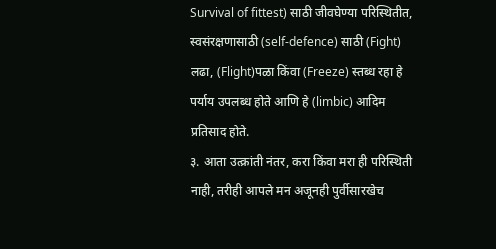Survival of fittest) साठी जीवघेण्या परिस्थितीत, स्वसंरक्षणासाठी (self-defence) साठी (Fight) लढा, (Flight)पळा किंवा (Freeze) स्तब्ध रहा हे पर्याय उपलब्ध होते आणि हे (limbic) आदिम प्रतिसाद होते.
३. आता उत्क्रांती नंतर, करा किंवा मरा ही परिस्थिती नाही, तरीही आपले मन अजूनही पुर्वीसारखेच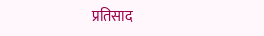प्रतिसाद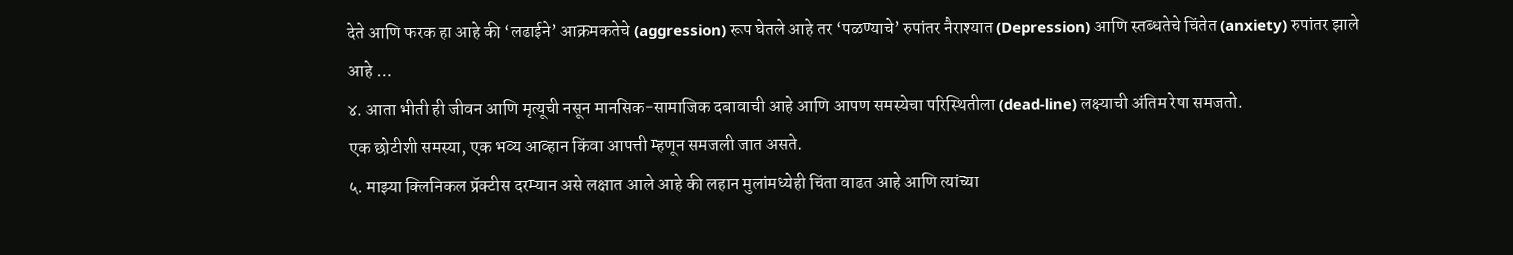देते आणि फरक हा आहे की ‘लढाईने’ आक्रमकतेचे (aggression) रूप घेतले आहे तर ‘पळण्याचे’ रुपांतर नैराश्यात (Depression) आणि स्तब्धतेचे चिंतेत (anxiety) रुपांतर झाले आहे …
४. आता भीती ही जीवन आणि मृत्यूची नसून मानसिक−सामाजिक दबावाची आहे आणि आपण समस्येचा परिस्थितीला (dead-line) लक्ष्याची अंतिम रेषा समजतो.
एक छोटीशी समस्या, एक भव्य आव्हान किंवा आपत्ती म्हणून समजली जात असते.
५. माझ्या क्लिनिकल प्रॅक्टीस दरम्यान असे लक्षात आले आहे की लहान मुलांमध्येही चिंता वाढत आहे आणि त्यांच्या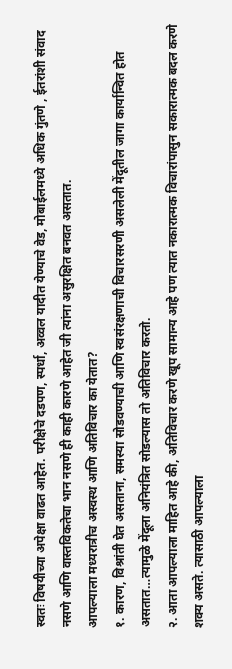स्वतः विषयीच्या अपेक्षा वाढत आहेत. परीक्षेचे दडपण, स्पर्धा, अव्वल यादीत येण्याचे वेड, मोबाईलमध्ये अधिक गुंतणे , ईतरांशी संवाद नसणे आणि वास्तविकतेचा भान नसणे ही काही कारणे आहेत जी त्यांना असुरक्षित बनवत असतात.
आपल्याला मध्यरात्रीच अस्वस्थ आणि अतिविचार का येतात?
१. कारण, विश्रांती घेत असताना, समस्या सोडवण्याची आणि स्वसंरक्षणाची विचारसरणी असलेली मेंदूतील जागा कार्यान्वित होत असतात…त्यामुळे मेंदूला अनियंत्रित सोडल्यास तो अतिविचार करतो.
२. आता आपल्याला माहित आहे की, अतिविचार करणे खूप सामान्य आहे पण त्यात नकारात्मक विचारांपासुन सकारात्मक बदल करणे शक्य असते. त्यासाठी आपल्याला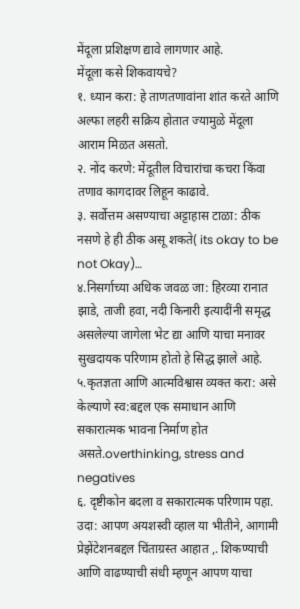मेंदूला प्रशिक्षण द्यावे लागणार आहे.
मेंदूला कसे शिकवायचे?
१. ध्यान करा: हे ताणतणावांना शांत करते आणि अल्फा लहरी सक्रिय होतात ज्यामुळे मेंदूला आराम मिळत असतो.
२. नोंद करणे: मेंदूतील विचारांचा कचरा किंवा तणाव कागदावर लिहून काढावे.
३. सर्वोत्तम असण्याचा अट्टाहास टाळा: ठीक नसणे हे ही ठीक असू शकते( its okay to be not Okay)…
४.निसर्गाच्या अधिक जवळ जा: हिरव्या रानात झाडे, ताजी हवा, नदी किनारी इत्यादींनी समृद्ध असलेल्या जागेला भेट द्या आणि याचा मनावर सुखदायक परिणाम होतो हे सिद्ध झाले आहे.
५.कृतज्ञता आणि आत्मविश्वास व्यक्त करा: असे केल्याणे स्व:बद्दल एक समाधान आणि सकारात्मक भावना निर्माण होत असते.overthinking, stress and negatives
६. दृष्टीकोन बदला व सकारात्मक परिणाम पहा. उदा: आपण अयशस्वी व्हाल या भीतीने, आगामी प्रेझेंटेशनबद्दल चिंताग्रस्त आहात ,. शिकण्याची आणि वाढण्याची संधी म्हणून आपण याचा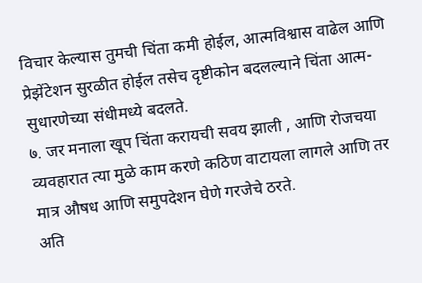विचार केल्यास तुमची चिंता कमी होईल, आत्मविश्वास वाढेल आणि प्रेझेंटेशन सुरळीत होईल तसेच दृष्टीकोन बदलल्याने चिंता आत्म-सुधारणेच्या संधीमध्ये बदलते.
७. जर मनाला खूप चिंता करायची सवय झाली , आणि रोजचया व्यवहारात त्या मुळे काम करणे कठिण वाटायला लागले आणि तर मात्र औषध आणि समुपदेशन घेणे गरजेचे ठरते.
अति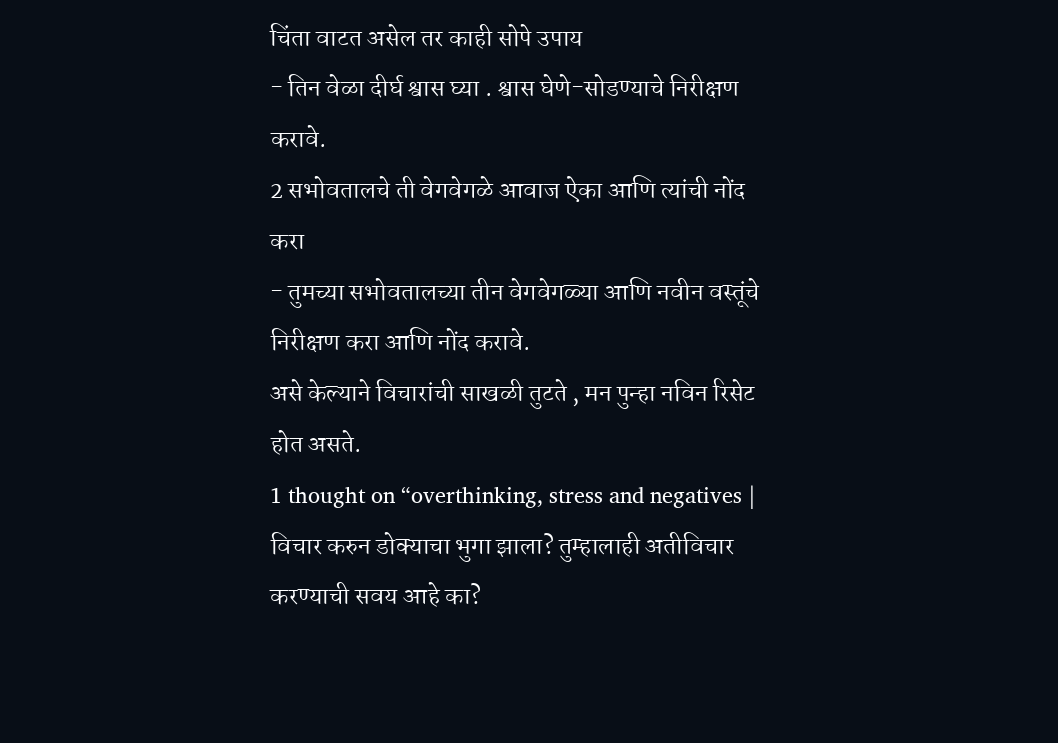चिंता वाटत असेल तर काही सोपे उपाय
- तिन वेळा दीर्घ श्वास घ्या . श्वास घेणे-सोडण्याचे निरीक्षण करावे.
2 सभोवतालचे ती वेगवेगळे आवाज ऐका आणि त्यांची नोंद करा
- तुमच्या सभोवतालच्या तीन वेगवेगळ्या आणि नवीन वस्तूंचे निरीक्षण करा आणि नोंद करावे.
असे केल्याने विचारांची साखळी तुटते , मन पुन्हा नविन रिसेट होत असते.
1 thought on “overthinking, stress and negatives | विचार करुन डोक्याचा भुगा झाला? तुम्हालाही अतीविचार करण्याची सवय आहे का?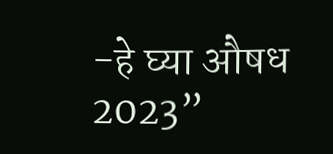-हे घ्या औषध 2023”